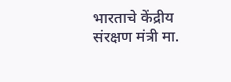भारताचे केंद्रीय संरक्षण मंत्री मा.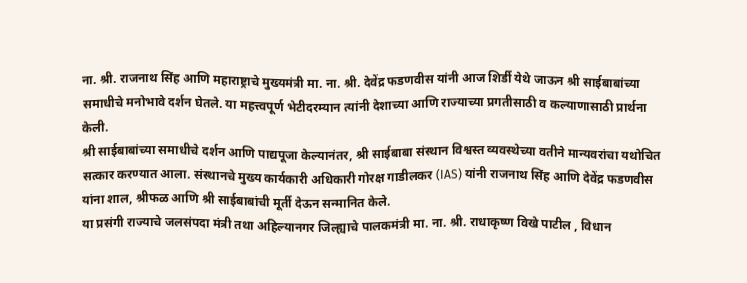ना. श्री. राजनाथ सिंह आणि महाराष्ट्राचे मुख्यमंत्री मा. ना. श्री. देवेंद्र फडणवीस यांनी आज शिर्डी येथे जाऊन श्री साईबाबांच्या समाधीचे मनोभावे दर्शन घेतले. या महत्त्वपूर्ण भेटीदरम्यान त्यांनी देशाच्या आणि राज्याच्या प्रगतीसाठी व कल्याणासाठी प्रार्थना केली.
श्री साईबाबांच्या समाधीचे दर्शन आणि पाद्यपूजा केल्यानंतर, श्री साईबाबा संस्थान विश्वस्त व्यवस्थेच्या वतीने मान्यवरांचा यथोचित सत्कार करण्यात आला. संस्थानचे मुख्य कार्यकारी अधिकारी गोरक्ष गाडीलकर (IAS) यांनी राजनाथ सिंह आणि देवेंद्र फडणवीस यांना शाल, श्रीफळ आणि श्री साईबाबांची मूर्ती देऊन सन्मानित केले.
या प्रसंगी राज्याचे जलसंपदा मंत्री तथा अहिल्यानगर जिल्ह्याचे पालकमंत्री मा. ना. श्री. राधाकृष्ण विखे पाटील , विधान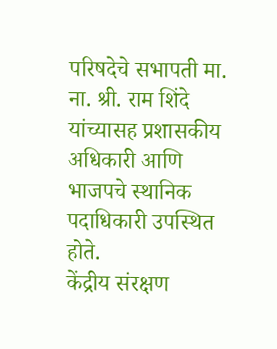परिषदेचे सभापती मा. ना. श्री. राम शिंदे यांच्यासह प्रशासकीय अधिकारी आणि भाजपचे स्थानिक पदाधिकारी उपस्थित होते.
केंद्रीय संरक्षण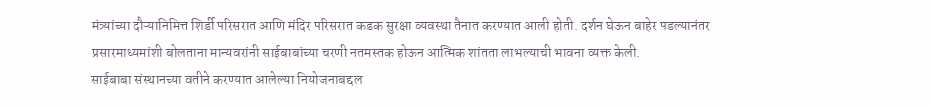मंत्र्यांच्या दौऱ्यानिमित्त शिर्डी परिसरात आणि मंदिर परिसरात कडक सुरक्षा व्यवस्था तैनात करण्यात आली होती. दर्शन घेऊन बाहेर पडल्यानंतर प्रसारमाध्यमांशी बोलताना मान्यवरांनी साईबाबांच्या चरणी नतमस्तक होऊन आत्मिक शांतता लाभल्याची भावना व्यक्त केली.
साईबाबा संस्थानच्या वतीने करण्यात आलेल्या नियोजनाबद्दल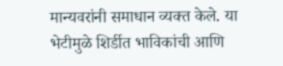मान्यवरांनी समाधान व्यक्त केले. या भेटीमुळे शिर्डीत भाविकांची आणि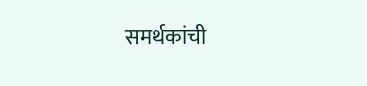समर्थकांची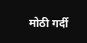मोठी गर्दी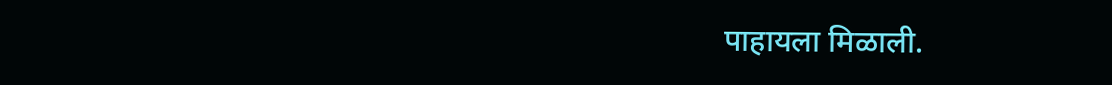पाहायला मिळाली.